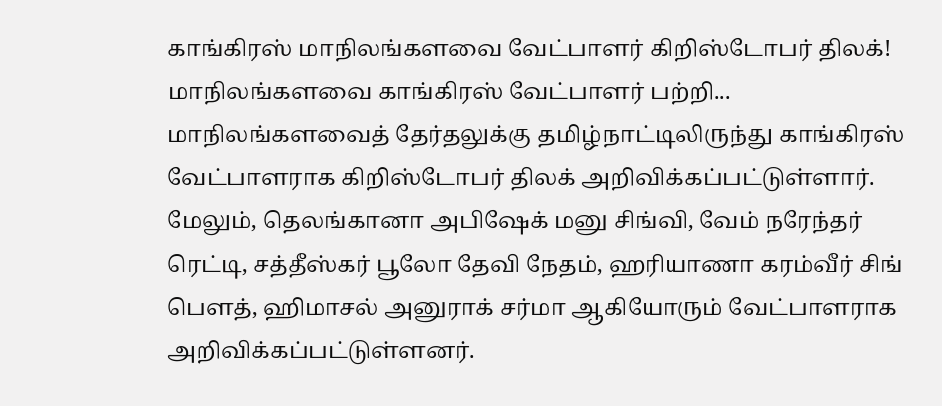காங்கிரஸ் மாநிலங்களவை வேட்பாளர் கிறிஸ்டோபர் திலக்!
மாநிலங்களவை காங்கிரஸ் வேட்பாளர் பற்றி...
மாநிலங்களவைத் தேர்தலுக்கு தமிழ்நாட்டிலிருந்து காங்கிரஸ் வேட்பாளராக கிறிஸ்டோபர் திலக் அறிவிக்கப்பட்டுள்ளார்.
மேலும், தெலங்கானா அபிஷேக் மனு சிங்வி, வேம் நரேந்தர் ரெட்டி, சத்தீஸ்கர் பூலோ தேவி நேதம், ஹரியாணா கரம்வீர் சிங் பௌத், ஹிமாசல் அனுராக் சர்மா ஆகியோரும் வேட்பாளராக அறிவிக்கப்பட்டுள்ளனர்.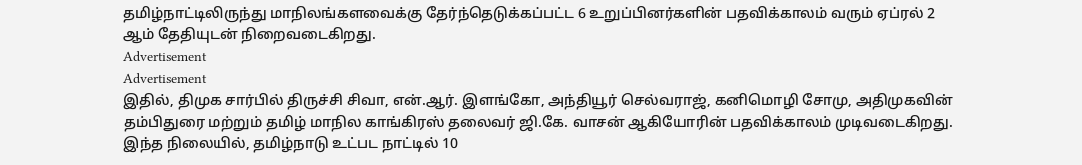தமிழ்நாட்டிலிருந்து மாநிலங்களவைக்கு தேர்ந்தெடுக்கப்பட்ட 6 உறுப்பினர்களின் பதவிக்காலம் வரும் ஏப்ரல் 2 ஆம் தேதியுடன் நிறைவடைகிறது.
Advertisement
Advertisement
இதில், திமுக சார்பில் திருச்சி சிவா, என்.ஆர். இளங்கோ, அந்தியூர் செல்வராஜ், கனிமொழி சோமு, அதிமுகவின் தம்பிதுரை மற்றும் தமிழ் மாநில காங்கிரஸ் தலைவர் ஜி.கே. வாசன் ஆகியோரின் பதவிக்காலம் முடிவடைகிறது.
இந்த நிலையில், தமிழ்நாடு உட்பட நாட்டில் 10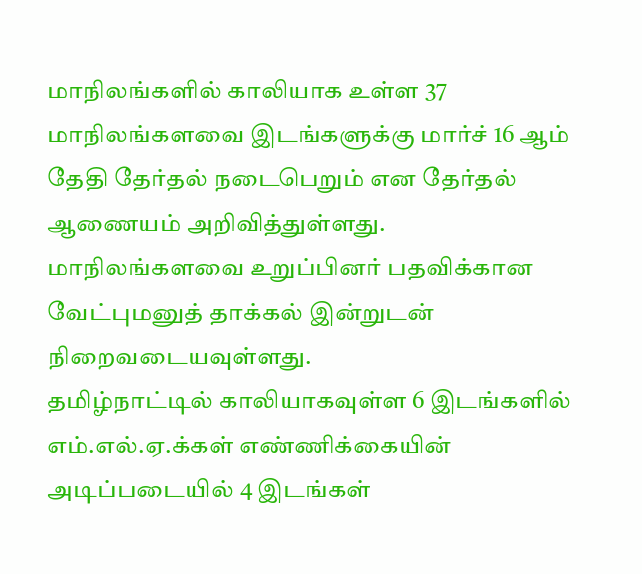மாநிலங்களில் காலியாக உள்ள 37 மாநிலங்களவை இடங்களுக்கு மார்ச் 16 ஆம் தேதி தேர்தல் நடைபெறும் என தேர்தல் ஆணையம் அறிவித்துள்ளது.
மாநிலங்களவை உறுப்பினர் பதவிக்கான வேட்புமனுத் தாக்கல் இன்றுடன் நிறைவடையவுள்ளது.
தமிழ்நாட்டில் காலியாகவுள்ள 6 இடங்களில் எம்.எல்.ஏ.க்கள் எண்ணிக்கையின் அடிப்படையில் 4 இடங்கள்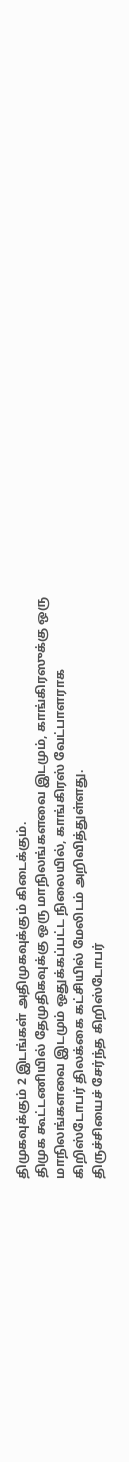திமுகவுக்கும் 2 இடங்கள் அதிமுகவுக்கும் கிடைக்கும்.
திமுக கூட்டணியில் தேமுதிகவுக்கு ஒரு மாநிலங்களவை இடமும், காங்கிரஸுக்கு ஒரு மாநிலங்களவை இடமும் ஒதுக்கப்பட்ட நிலையில், காங்கிரஸ் வேட்பாளராக கிறிஸ்டோபர் திலக்கை கட்சியில் மேலிடம் அறிவித்துள்ளது.
திருச்சியைச் சேர்ந்த கிறிஸ்டோபர்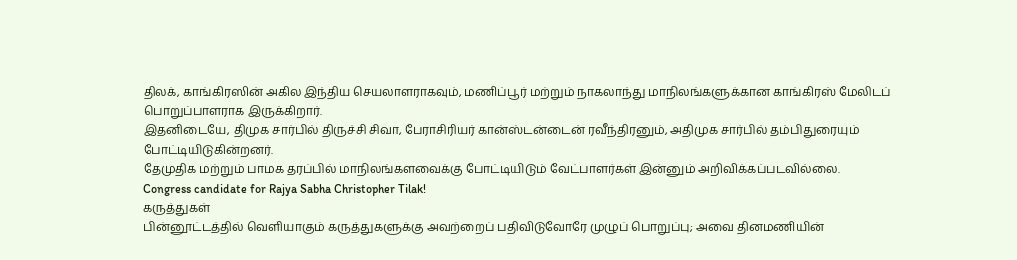திலக், காங்கிரஸின் அகில இந்திய செயலாளராகவும், மணிப்பூர் மற்றும் நாகலாந்து மாநிலங்களுக்கான காங்கிரஸ் மேலிடப் பொறுப்பாளராக இருக்கிறார்.
இதனிடையே, திமுக சார்பில் திருச்சி சிவா, பேராசிரியர் கான்ஸ்டன்டைன் ரவீந்திரனும், அதிமுக சார்பில் தம்பிதுரையும் போட்டியிடுகின்றனர்.
தேமுதிக மற்றும் பாமக தரப்பில் மாநிலங்களவைக்கு போட்டியிடும் வேட்பாளர்கள் இன்னும் அறிவிக்கப்படவில்லை.
Congress candidate for Rajya Sabha Christopher Tilak!
கருத்துகள்
பின்னூட்டத்தில் வெளியாகும் கருத்துகளுக்கு அவற்றைப் பதிவிடுவோரே முழுப் பொறுப்பு; அவை தினமணியின்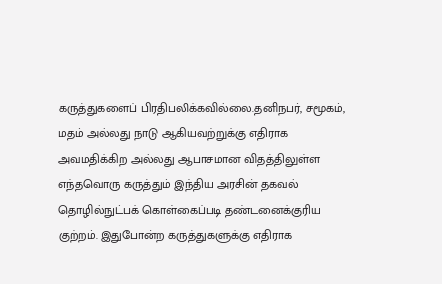கருத்துகளைப் பிரதிபலிக்கவில்லை.தனிநபர், சமூகம், மதம் அல்லது நாடு ஆகியவற்றுக்கு எதிராக அவமதிக்கிற அல்லது ஆபாசமான விதத்திலுள்ள எந்தவொரு கருத்தும் இந்திய அரசின் தகவல் தொழில்நுட்பக் கொள்கைப்படி தண்டனைக்குரிய குற்றம். இதுபோன்ற கருத்துகளுக்கு எதிராக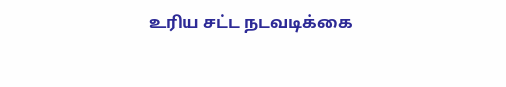உரிய சட்ட நடவடிக்கை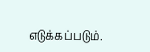எடுக்கப்படும்.